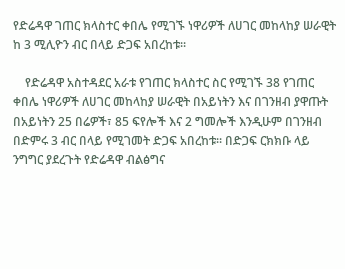የድሬዳዋ ገጠር ክላስተር ቀበሌ የሚገኙ ነዋሪዎች ለሀገር መከላከያ ሠራዊት ከ 3 ሚሊዮን ብር በላይ ድጋፍ አበረከቱ፡፡

    የድሬዳዋ አስተዳደር አራቱ የገጠር ክላስተር ስር የሚገኙ 38 የገጠር ቀበሌ ነዋሪዎች ለሀገር መከላከያ ሠራዊት በአይነትን እና በገንዘብ ያዋጡት በአይነትን 25 በሬዎች፣ 85 ፍየሎች እና 2 ግመሎች እንዲሁም በገንዘብ በድምሩ 3 ብር በላይ የሚገመት ድጋፍ አበረከቱ፡፡ በድጋፍ ርክክቡ ላይ ንግግር ያደረጉት የድሬዳዋ ብልፅግና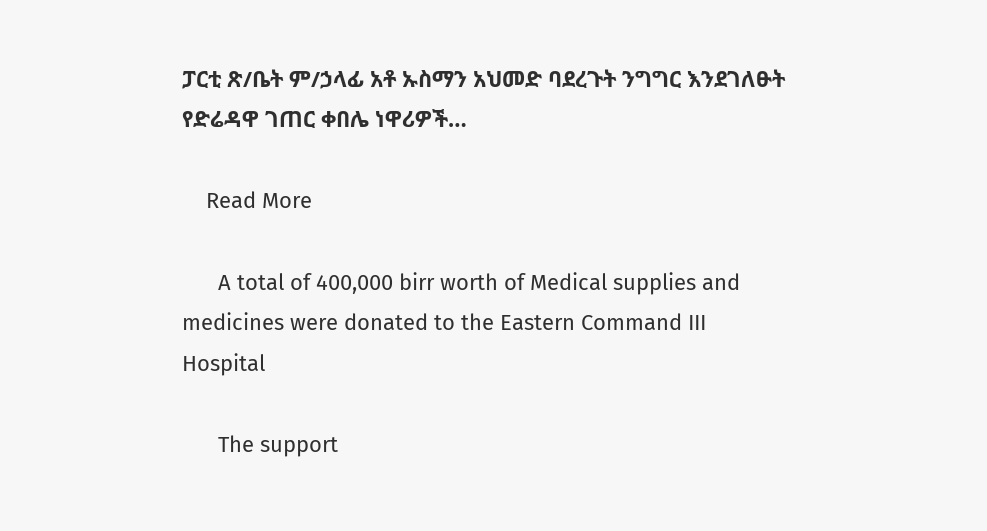ፓርቲ ጽ/ቤት ም/ኃላፊ አቶ ኡስማን አህመድ ባደረጉት ንግግር እንደገለፁት የድሬዳዋ ገጠር ቀበሌ ነዋሪዎች…

    Read More

      A total of 400,000 birr worth of Medical supplies and medicines were donated to the Eastern Command III Hospital

      The support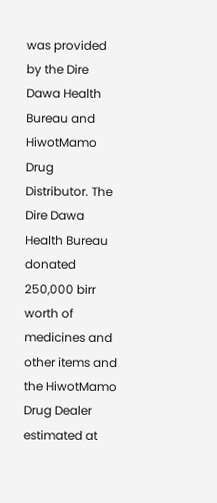was provided by the Dire Dawa Health Bureau and HiwotMamo Drug Distributor. The Dire Dawa Health Bureau donated 250,000 birr worth of medicines and other items and the HiwotMamo Drug Dealer estimated at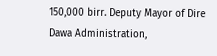150,000 birr. Deputy Mayor of Dire Dawa Administration,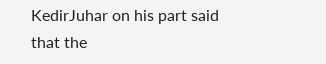KedirJuhar on his part said that the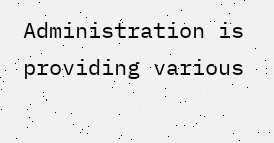Administration is providing various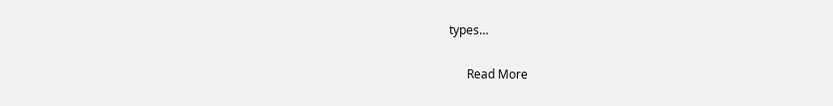types…

      Read More